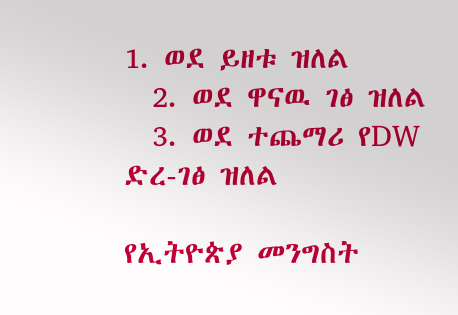1. ወደ ይዘቱ ዝለል
  2. ወደ ዋናዉ ገፅ ዝለል
  3. ወደ ተጨማሪ የDW ድረ-ገፅ ዝለል

የኢትዮጵያ መንግስት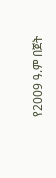የ2009 ዓ.ም በጀት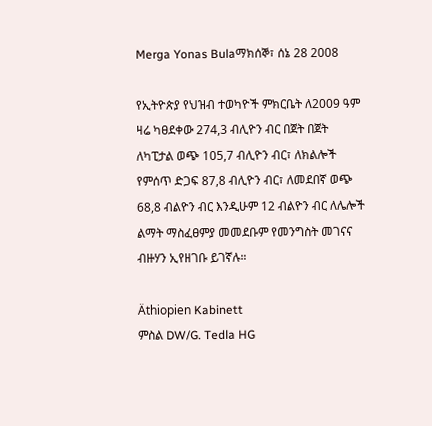Merga Yonas Bulaማክሰኞ፣ ሰኔ 28 2008

የኢትዮጵያ የህዝብ ተወካዮች ምክርቤት ለ2009 ዓም ዛሬ ካፀደቀው 274,3 ብሊዮን ብር በጀት በጀት ለካፒታል ወጭ 105,7 ብሊዮን ብር፣ ለክልሎች የምሰጥ ድጋፍ 87,8 ብሊዮን ብር፣ ለመደበኛ ወጭ 68,8 ብልዮን ብር እንዲሁም 12 ብልዮን ብር ለሌሎች ልማት ማስፈፀምያ መመደቡም የመንግስት መገናና ብዙሃን ኢየዘገቡ ይገኛሉ።

Äthiopien Kabinett
ምስል DW/G. Tedla HG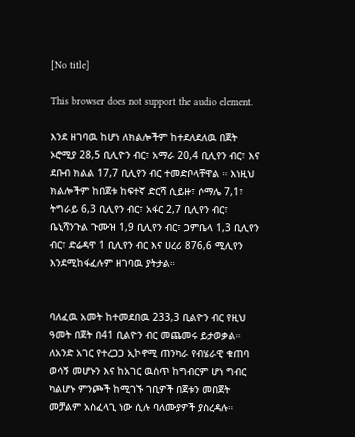[No title]

This browser does not support the audio element.

እንደ ዘገባዉ ከሆነ ለክልሎችም ከተደለደለዉ በጀት ኦሮሚያ 28,5 ቢሊዮን ብር፣ አማራ 20,4 ቢሊየን ብር፣ እና ደቡብ ክልል 17,7 ቢሊየን ብር ተመድቦላቸዋል ። እነዚህ ክልሎችም ከበጀቱ ከፍተኛ ድርሻ ሲይዙ፣ ሶማሌ 7,1፣ ትግራይ 6,3 ቢሊየን ብር፣ አፋር 2,7 ቢሊየን ብር፣ ቤኒሻንጉል ጉሙዝ 1,9 ቢሊየን ብር፣ ጋምቤላ 1,3 ቢሊየን ብር፣ ድሬዳዋ 1 ቢሊየን ብር እና ሀረሪ 876,6 ሚሊየን እንደሚከፋፈሉም ዘገባዉ ያትታል።


ባለፈዉ አመት ከተመደበዉ 233,3 ቢልዮን ብር የዚህ ዓመት በጀት በ41 ቢልዮን ብር መጨመሩ ይታወቃል።
ለአንድ አገር የተረጋጋ ኢኮኖሚ ጠንካራ የብሄራዊ ቁጠባ ወሳኝ መሆኑን እና ከአገር ዉስጥ ከግብርም ሆነ ግብር ካልሆኑ ምንጮች ከሚገኙ ገቢዎች በጀቱን መበጀት መቻልም አስፈላጊ ነው ሲሉ ባለሙያዎች ያስረዳሉ።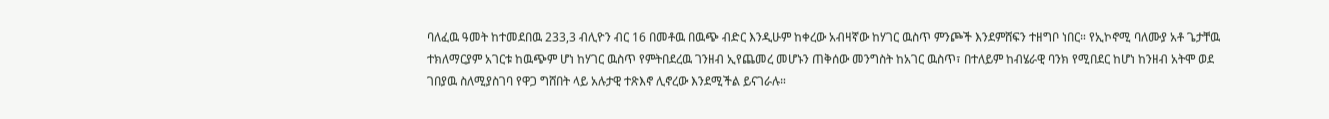ባለፈዉ ዓመት ከተመደበዉ 233,3 ብሊዮን ብር 16 በመቶዉ በዉጭ ብድር እንዲሁም ከቀረው አብዛኛው ከሃገር ዉስጥ ምንጮች እንደምሸፍን ተዘግቦ ነበር። የኢኮኖሚ ባለሙያ አቶ ጌታቸዉ ተክለማርያም አገርቱ ከዉጭም ሆነ ከሃገር ዉስጥ የምትበደረዉ ገንዘብ ኢየጨመረ መሆኑን ጠቅሰው መንግስት ከአገር ዉስጥ፣ በተለይም ከብሄራዊ ባንክ የሚበደር ከሆነ ከንዘብ አትሞ ወደ ገበያዉ ስለሚያስገባ የዋጋ ግሸበት ላይ አሉታዊ ተጽእኖ ሊኖረው እንደሚችል ይናገራሉ።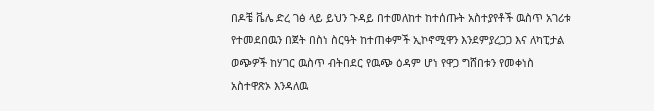በዶቼ ቬሌ ድረ ገፅ ላይ ይህን ጉዳይ በተመለከተ ከተሰጡት አስተያየቶች ዉስጥ አገሪቱ የተመደበዉን በጀት በስነ ስርዓት ከተጠቀምች ኢኮኖሚዋን እንደምያረጋጋ እና ለካፒታል ወጭዎች ከሃገር ዉስጥ ብትበደር የዉጭ ዕዳም ሆነ የዋጋ ግሸበቱን የመቀነስ አስተዋጽኦ እንዳለዉ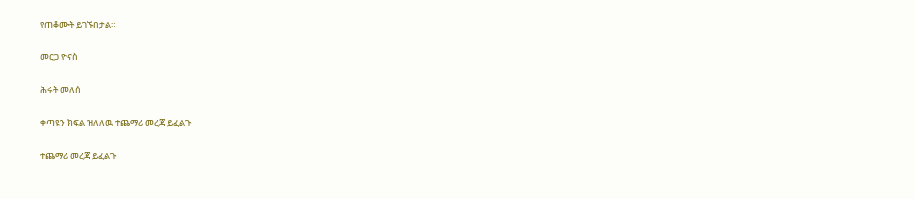የጠቆሙት ይገኙበታል።

መርጋ ዮናስ

ሕሩት መለሰ

ቀጣዩን ክፍል ዝለለዉ ተጨማሪ መረጃ ይፈልጉ

ተጨማሪ መረጃ ይፈልጉ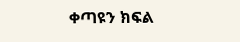ቀጣዩን ክፍል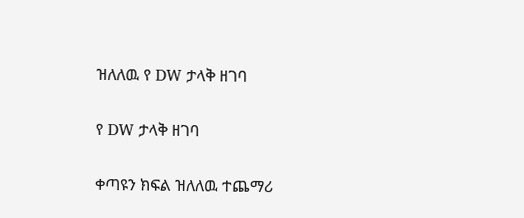ዝለለዉ የ DW ታላቅ ዘገባ

የ DW ታላቅ ዘገባ

ቀጣዩን ክፍል ዝለለዉ ተጨማሪ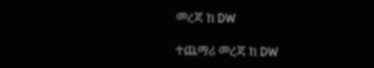መረጃ ከ DW

ተጨማሪ መረጃ ከ DW